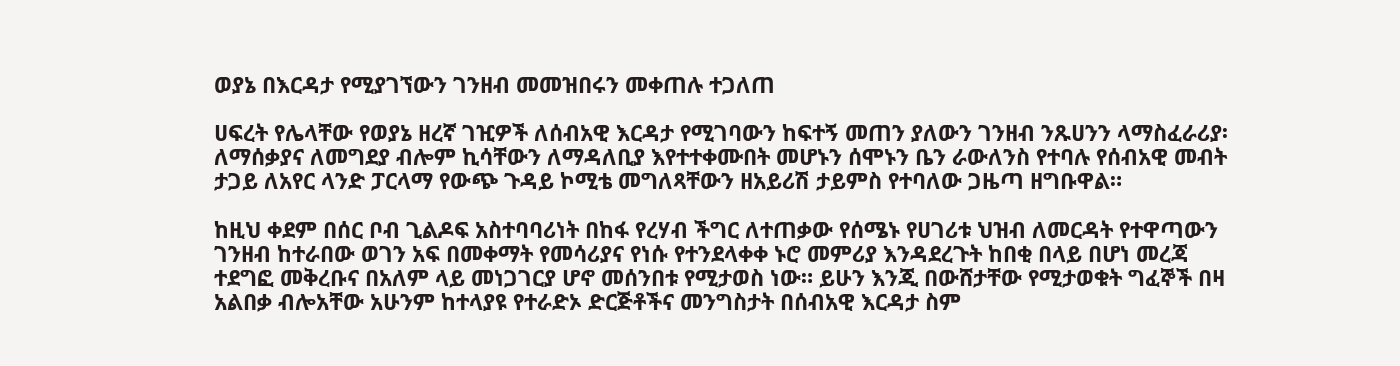ወያኔ በእርዳታ የሚያገኘውን ገንዘብ መመዝበሩን መቀጠሉ ተጋለጠ

ሀፍረት የሌላቸው የወያኔ ዘረኛ ገዢዎች ለሰብአዊ እርዳታ የሚገባውን ከፍተኝ መጠን ያለውን ገንዘብ ንጹሀንን ላማስፈራሪያ፡ ለማሰቃያና ለመግደያ ብሎም ኪሳቸውን ለማዳለቢያ እየተተቀሙበት መሆኑን ሰሞኑን ቤን ራውለንስ የተባሉ የሰብአዊ መብት ታጋይ ለአየር ላንድ ፓርላማ የውጭ ጉዳይ ኮሚቴ መግለጻቸውን ዘአይሪሽ ታይምስ የተባለው ጋዜጣ ዘግቡዋል።

ከዚህ ቀደም በሰር ቦብ ጊልዶፍ አስተባባሪነት በከፋ የረሃብ ችግር ለተጠቃው የሰሜኑ የሀገሪቱ ህዝብ ለመርዳት የተዋጣውን ገንዘብ ከተራበው ወገን አፍ በመቀማት የመሳሪያና የነሱ የተንደላቀቀ ኑሮ መምሪያ እንዳደረጉት ከበቂ በላይ በሆነ መረጃ ተደግፎ መቅረቡና በአለም ላይ መነጋገርያ ሆኖ መሰንበቱ የሚታወስ ነው። ይሁን እንጂ በውሸታቸው የሚታወቁት ግፈኞች በዛ አልበቃ ብሎአቸው አሁንም ከተላያዩ የተራድኦ ድርጅቶችና መንግስታት በሰብአዊ እርዳታ ስም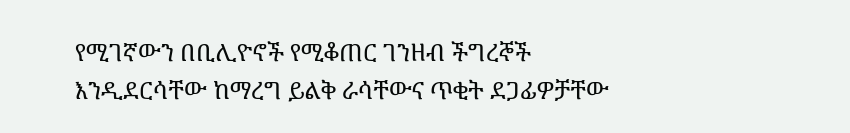የሚገኛውን በቢሊዮኖች የሚቆጠር ገንዘብ ችግረኞች እንዲደርሳቸው ከማረግ ይልቅ ራሳቸውና ጥቂት ደጋፊዎቻቸው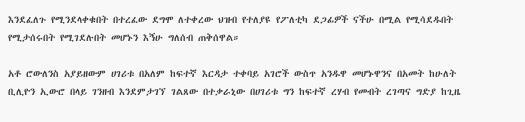እንደፈለጉ የሚንደላቀቁበት በተረፈው ደግሞ ለተቀረው ህዝብ የተለያዩ የፖለቲካ ደጋፊዎች ናችሁ በሚል የሚሳደዱበት የሚታሰሩበት የሚገደሉበት መሆኑን እኝሁ ግለሰብ ጠቅሰዋል።

አቶ ሮውለንስ አያይዘውም ሀገሪቱ በአለም ከፍተኛ እርዳታ ተቀባይ አገሮች ውስጥ አንዱዋ መሆኑዋንና በአመት ከሁለት ቢሊዮን ኢውሮ በላይ ገንዘብ እንደምታገኘ ገልጸው በተቃራኒው በሀገሪቱ ግን ከፍተኛ ረሃብ የመብት ረገጣና ግድያ ከጊዜ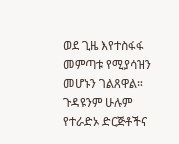ወደ ጊዜ እየተስፋፋ መምጣቱ የሚያሳዝን መሆኑን ገልጸዋል። ጉዳዩንም ሁሉም የተራድኦ ድርጅቶችና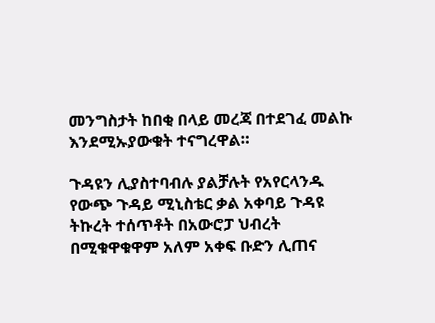መንግስታት ከበቂ በላይ መረጃ በተደገፈ መልኩ እንደሚኡያውቁት ተናግረዋል።

ጉዳዩን ሊያስተባብሉ ያልቻሉት የአየርላንዱ የውጭ ጉዳይ ሚኒስቴር ቃል አቀባይ ጉዳዩ ትኩረት ተሰጥቶት በአውሮፓ ህብረት በሚቁዋቁዋም አለም አቀፍ ቡድን ሊጠና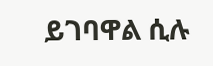ይገባዋል ሲሉ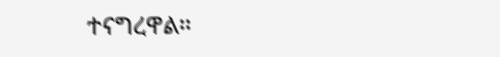ተናግረዋል።